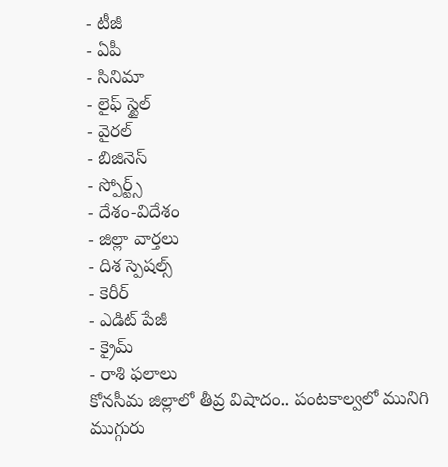- టీజీ
- ఏపీ
- సినిమా
- లైఫ్ స్టైల్
- వైరల్
- బిజినెస్
- స్పోర్ట్స్
- దేశం-విదేశం
- జిల్లా వార్తలు
- దిశ స్పెషల్స్
- కెరీర్
- ఎడిట్ పేజీ
- క్రైమ్
- రాశి ఫలాలు
కోనసీమ జిల్లాలో తీవ్ర విషాదం.. పంటకాల్వలో మునిగి ముగ్గురు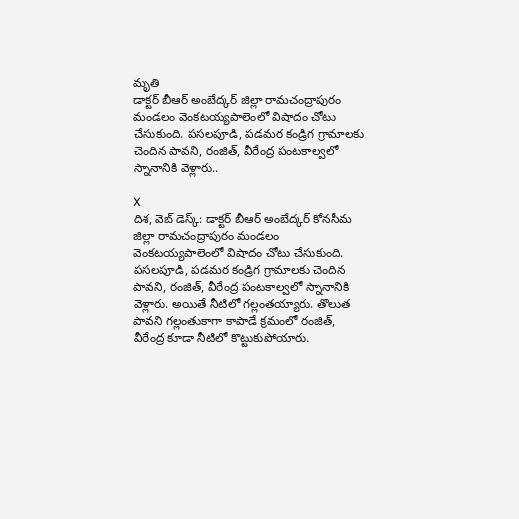మృతి
డాక్టర్ బీఆర్ అంబేద్కర్ జిల్లా రామచంద్రాపురం మండలం వెంకటయ్యపాలెంలో విషాదం చోటు చేసుకుంది. పసలపూడి, పడమర కండ్రిగ గ్రామాలకు చెందిన పావని, రంజిత్, వీరేంద్ర పంటకాల్వలో స్నానానికి వెళ్లారు..

X
దిశ, వెబ్ డెస్క్: డాక్టర్ బీఆర్ అంబేద్కర్ కోనసీమ జిల్లా రామచంద్రాపురం మండలం వెంకటయ్యపాలెంలో విషాదం చోటు చేసుకుంది. పసలపూడి, పడమర కండ్రిగ గ్రామాలకు చెందిన పావని, రంజిత్, వీరేంద్ర పంటకాల్వలో స్నానానికి వెళ్లారు. అయితే నీటిలో గల్లంతయ్యారు. తొలుత పావని గల్లంతుకాగా కాపాడే క్రమంలో రంజిత్, వీరేంద్ర కూడా నీటిలో కొట్టుకుపోయారు.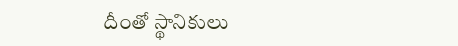దీంతో స్థానికులు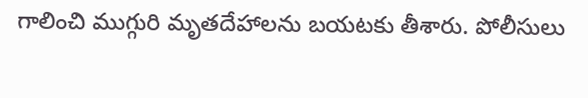గాలించి ముగ్గురి మృతదేహాలను బయటకు తీశారు. పోలీసులు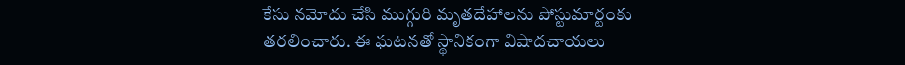కేసు నమోదు చేసి ముగ్గురి మృతదేహాలను పోస్టుమార్టంకు తరలించారు. ఈ ఘటనతో స్థానికంగా విషాదచాయలు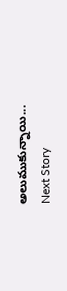అలుముకున్నాయి...
Next Story